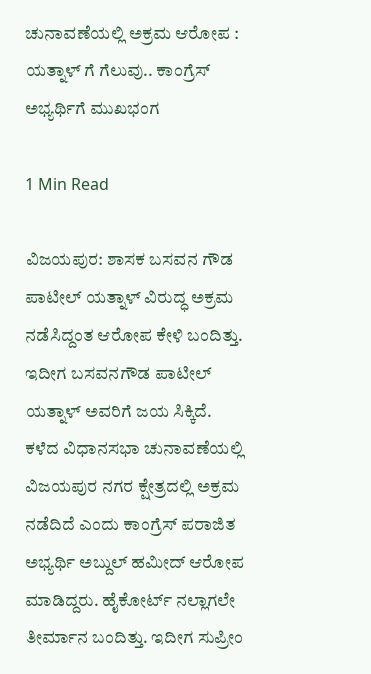ಚುನಾವಣೆಯಲ್ಲಿ ಅಕ್ರಮ ಆರೋಪ : ಯತ್ನಾಳ್ ಗೆ ಗೆಲುವು.. ಕಾಂಗ್ರೆಸ್ ಅಭ್ಯರ್ಥಿಗೆ ಮುಖಭಂಗ

1 Min Read

ವಿಜಯಪುರ: ಶಾಸಕ ಬಸವನ ಗೌಡ ಪಾಟೀಲ್ ಯತ್ನಾಳ್ ವಿರುದ್ಧ ಅಕ್ರಮ ನಡೆಸಿದ್ದಂತ ಆರೋಪ ಕೇಳಿ ಬಂದಿತ್ತು. ಇದೀಗ ಬಸವನಗೌಡ ಪಾಟೀಲ್ ಯತ್ನಾಳ್ ಅವರಿಗೆ ಜಯ ಸಿಕ್ಕಿದೆ. ಕಳೆದ ವಿಧಾನಸಭಾ ಚುನಾವಣೆಯಲ್ಲಿ ವಿಜಯಪುರ ನಗರ ಕ್ಷೇತ್ರದಲ್ಲಿ ಅಕ್ರಮ ನಡೆದಿದೆ ಎಂದು ಕಾಂಗ್ರೆಸ್ ಪರಾಜಿತ ಅಭ್ಯರ್ಥಿ ಅಬ್ದುಲ್ ಹಮೀದ್ ಆರೋಪ ಮಾಡಿದ್ದರು. ಹೈಕೋರ್ಟ್ ನಲ್ಲಾಗಲೇ ತೀರ್ಮಾನ ಬಂದಿತ್ತು. ಇದೀಗ ಸುಪ್ರೀಂ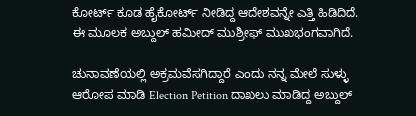ಕೋರ್ಟ್ ಕೂಡ ಹೈಕೋರ್ಟ್ ನೀಡಿದ್ದ ಆದೇಶವನ್ನೇ ಎತ್ತಿ ಹಿಡಿದಿದೆ. ಈ ಮೂಲಕ ಅಬ್ದುಲ್ ಹಮೀದ್ ಮುಶ್ರೀಫ್ ಮುಖಭಂಗವಾಗಿದೆ.

ಚುನಾವಣೆಯಲ್ಲಿ ಅಕ್ರಮವೆಸಗಿದ್ದಾರೆ ಎಂದು ನನ್ನ ಮೇಲೆ ಸುಳ್ಳು ಆರೋಪ ಮಾಡಿ Election Petition ದಾಖಲು ಮಾಡಿದ್ದ ಅಬ್ದುಲ್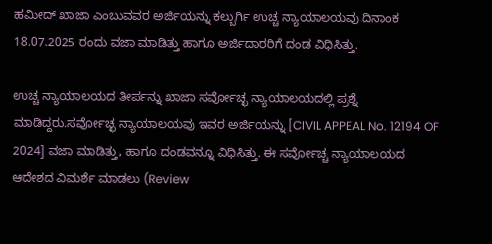ಹಮೀದ್ ಖಾಜಾ ಎಂಬುವವರ ಅರ್ಜಿಯನ್ನು ಕಲ್ಬುರ್ಗಿ ಉಚ್ಚ ನ್ಯಾಯಾಲಯವು ದಿನಾಂಕ 18.07.2025 ರಂದು ವಜಾ ಮಾಡಿತ್ತು ಹಾಗೂ ಅರ್ಜಿದಾರರಿಗೆ ದಂಡ ವಿಧಿಸಿತ್ತು.

ಉಚ್ಚ ನ್ಯಾಯಾಲಯದ ತೀರ್ಪನ್ನು ಖಾಜಾ ಸರ್ವೋಚ್ಛ ನ್ಯಾಯಾಲಯದಲ್ಲಿ ಪ್ರಶ್ನೆ ಮಾಡಿದ್ದರು.ಸರ್ವೋಚ್ಛ ನ್ಯಾಯಾಲಯವು ಇವರ ಅರ್ಜಿಯನ್ನು [CIVIL APPEAL No. 12194 OF 2024] ವಜಾ ಮಾಡಿತ್ತು, ಹಾಗೂ ದಂಡವನ್ನೂ ವಿಧಿಸಿತ್ತು. ಈ ಸರ್ವೋಚ್ಚ ನ್ಯಾಯಾಲಯದ ಆದೇಶದ ವಿಮರ್ಶೆ ಮಾಡಲು (Review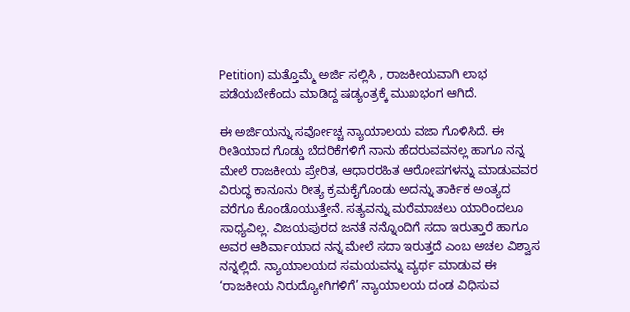Petition) ಮತ್ತೊಮ್ಮೆ ಅರ್ಜಿ ಸಲ್ಲಿಸಿ , ರಾಜಕೀಯವಾಗಿ ಲಾಭ ಪಡೆಯಬೇಕೆಂದು ಮಾಡಿದ್ದ ಷಡ್ಯಂತ್ರಕ್ಕೆ ಮುಖಭಂಗ ಆಗಿದೆ.

ಈ ಅರ್ಜಿಯನ್ನು ಸರ್ವೋಚ್ಚ ನ್ಯಾಯಾಲಯ ವಜಾ ಗೊಳಿಸಿದೆ. ಈ ರೀತಿಯಾದ ಗೊಡ್ಡು ಬೆದರಿಕೆಗಳಿಗೆ ನಾನು ಹೆದರುವವನಲ್ಲ ಹಾಗೂ ನನ್ನ ಮೇಲೆ ರಾಜಕೀಯ ಪ್ರೇರಿತ, ಆಧಾರರಹಿತ ಆರೋಪಗಳನ್ನು ಮಾಡುವವರ ವಿರುದ್ಧ ಕಾನೂನು ರೀತ್ಯ ಕ್ರಮಕೈಗೊಂಡು ಅದನ್ನು ತಾರ್ಕಿಕ ಅಂತ್ಯದ ವರೆಗೂ ಕೊಂಡೊಯುತ್ತೇನೆ. ಸತ್ಯವನ್ನು ಮರೆಮಾಚಲು ಯಾರಿಂದಲೂ ಸಾಧ್ಯವಿಲ್ಲ. ವಿಜಯಪುರದ ಜನತೆ ನನ್ನೊಂದಿಗೆ ಸದಾ ಇರುತ್ತಾರೆ ಹಾಗೂ ಅವರ ಆಶಿರ್ವಾಯಾದ ನನ್ನ ಮೇಲೆ ಸದಾ ಇರುತ್ತದೆ ಎಂಬ ಅಚಲ ವಿಶ್ವಾಸ ನನ್ನಲ್ಲಿದೆ. ನ್ಯಾಯಾಲಯದ ಸಮಯವನ್ನು ವ್ಯರ್ಥ ಮಾಡುವ ಈ ‘ರಾಜಕೀಯ ನಿರುದ್ಯೋಗಿಗಳಿಗೆ’ ನ್ಯಾಯಾಲಯ ದಂಡ ವಿಧಿಸುವ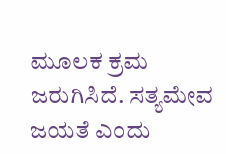ಮೂಲಕ ಕ್ರಮ ಜರುಗಿಸಿದೆ. ಸತ್ಯಮೇವ ಜಯತೆ ಎಂದು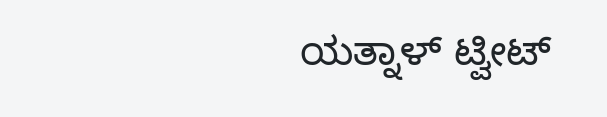ಯತ್ನಾಳ್ ಟ್ವೀಟ್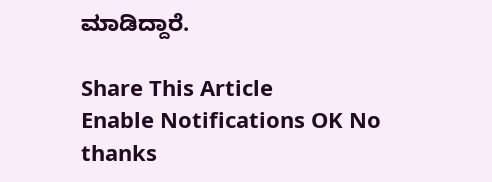ಮಾಡಿದ್ದಾರೆ.

Share This Article
Enable Notifications OK No thanks